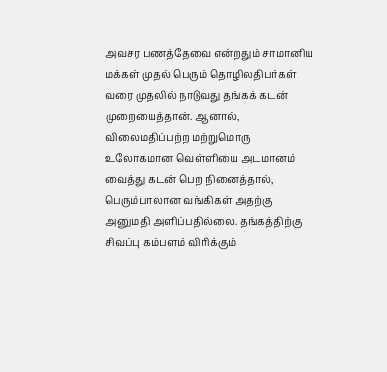அவசர பணத்தேவை என்றதும் சாமானிய மக்கள் முதல் பெரும் தொழிலதிபர்கள் வரை முதலில் நாடுவது தங்கக் கடன் முறையைத்தான். ஆனால், விலைமதிப்பற்ற மற்றுமொரு உலோகமான வெள்ளியை அடமானம் வைத்து கடன் பெற நினைத்தால், பெரும்பாலான வங்கிகள் அதற்கு அனுமதி அளிப்பதில்லை. தங்கத்திற்கு சிவப்பு கம்பளம் விரிக்கும்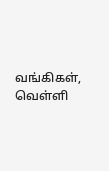வங்கிகள், வெள்ளி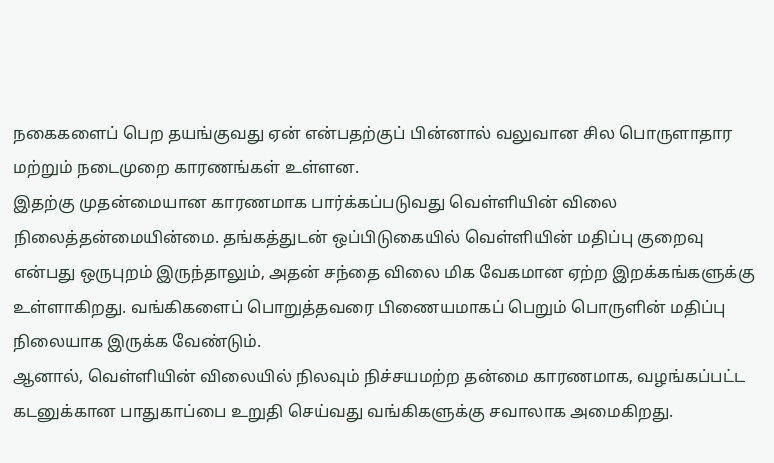நகைகளைப் பெற தயங்குவது ஏன் என்பதற்குப் பின்னால் வலுவான சில பொருளாதார மற்றும் நடைமுறை காரணங்கள் உள்ளன.
இதற்கு முதன்மையான காரணமாக பார்க்கப்படுவது வெள்ளியின் விலை நிலைத்தன்மையின்மை. தங்கத்துடன் ஒப்பிடுகையில் வெள்ளியின் மதிப்பு குறைவு என்பது ஒருபுறம் இருந்தாலும், அதன் சந்தை விலை மிக வேகமான ஏற்ற இறக்கங்களுக்கு உள்ளாகிறது. வங்கிகளைப் பொறுத்தவரை பிணையமாகப் பெறும் பொருளின் மதிப்பு நிலையாக இருக்க வேண்டும்.
ஆனால், வெள்ளியின் விலையில் நிலவும் நிச்சயமற்ற தன்மை காரணமாக, வழங்கப்பட்ட கடனுக்கான பாதுகாப்பை உறுதி செய்வது வங்கிகளுக்கு சவாலாக அமைகிறது.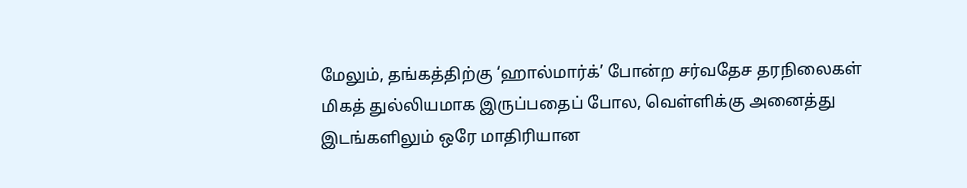மேலும், தங்கத்திற்கு ‘ஹால்மார்க்’ போன்ற சர்வதேச தரநிலைகள் மிகத் துல்லியமாக இருப்பதைப் போல, வெள்ளிக்கு அனைத்து இடங்களிலும் ஒரே மாதிரியான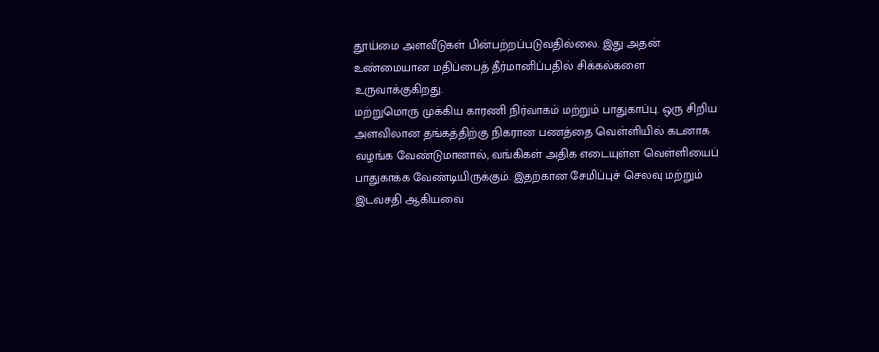தூய்மை அளவீடுகள் பின்பற்றப்படுவதில்லை. இது அதன் உண்மையான மதிப்பைத் தீர்மானிப்பதில் சிக்கல்களை உருவாக்குகிறது.
மற்றுமொரு முக்கிய காரணி நிர்வாகம் மற்றும் பாதுகாப்பு. ஒரு சிறிய அளவிலான தங்கத்திற்கு நிகரான பணத்தை வெள்ளியில் கடனாக வழங்க வேண்டுமானால், வங்கிகள் அதிக எடையுள்ள வெள்ளியைப் பாதுகாக்க வேண்டியிருக்கும். இதற்கான சேமிப்புச் செலவு மற்றும் இடவசதி ஆகியவை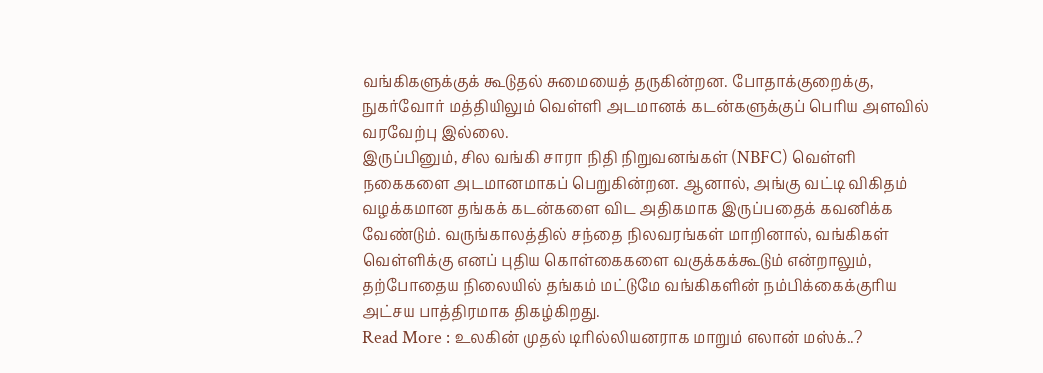வங்கிகளுக்குக் கூடுதல் சுமையைத் தருகின்றன. போதாக்குறைக்கு, நுகர்வோர் மத்தியிலும் வெள்ளி அடமானக் கடன்களுக்குப் பெரிய அளவில் வரவேற்பு இல்லை.
இருப்பினும், சில வங்கி சாரா நிதி நிறுவனங்கள் (NBFC) வெள்ளி நகைகளை அடமானமாகப் பெறுகின்றன. ஆனால், அங்கு வட்டி விகிதம் வழக்கமான தங்கக் கடன்களை விட அதிகமாக இருப்பதைக் கவனிக்க வேண்டும். வருங்காலத்தில் சந்தை நிலவரங்கள் மாறினால், வங்கிகள் வெள்ளிக்கு எனப் புதிய கொள்கைகளை வகுக்கக்கூடும் என்றாலும், தற்போதைய நிலையில் தங்கம் மட்டுமே வங்கிகளின் நம்பிக்கைக்குரிய அட்சய பாத்திரமாக திகழ்கிறது.
Read More : உலகின் முதல் டிரில்லியனராக மாறும் எலான் மஸ்க்..?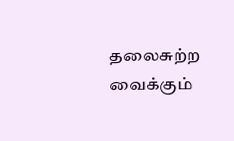தலைசுற்ற வைக்கும்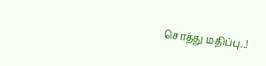சொத்து மதிப்பு..!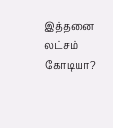இத்தனை லட்சம் கோடியா?